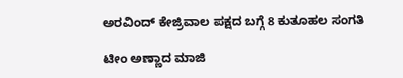ಅರವಿಂದ್ ಕೇಜ್ರಿವಾಲ ಪಕ್ಷದ ಬಗ್ಗೆ 8 ಕುತೂಹಲ ಸಂಗತಿ

ಟೀಂ ಅಣ್ಣಾದ ಮಾಜಿ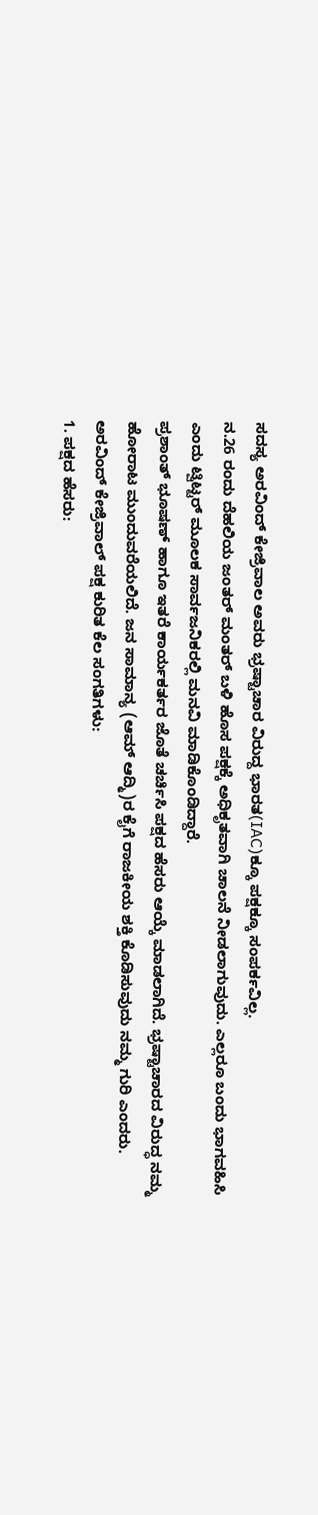ಸದಸ್ಯ ಅರವಿಂದ್ ಕೇಜ್ರಿವಾಲ ಅವರು ಭ್ರಷ್ಟಾಚಾರ ವಿರುದ್ದ ಭಾರತ(IAC)ಕ್ಕೂ ಪಕ್ಷಕ್ಕೂ ಸಂಪರ್ಕವಿಲ್ಲ.
ನ.26 ರಂದು ದೆಹಲಿಯ ಜಂತರ್ ಮಂತರ್ ಬಳಿ ಹೊಸ ಪಕ್ಷಕ್ಕೆ ಅಧಿಕೃತವಾಗಿ ಚಾಲನೆ ನೀಡಲಾಗುವುದು. ಎಲ್ಲರೂ ಬಂದು ಭಾಗವಹಿಸಿ ಎಂದು ಟ್ವಿಟ್ಟರ್ ಮೂಲಕ ಸಾರ್ವಜನಿಕರಲ್ಲಿ ಮನವಿ ಮಾಡಿಕೊಂಡಿದ್ದಾರೆ.
ಪ್ರಶಾಂತ್ ಭೂಷಣ್ ಹಾಗೂ ಇತರೆ ಕಾರ್ಯಕರ್ತರ ಜೊತೆ ಚರ್ಚಿಸಿ ಪಕ್ಷದ ಹೆಸರು ಆಯ್ಕೆ ಮಾಡಲಾಗಿದೆ. ಭ್ರಷ್ಟಾಚಾರದ ವಿರುದ್ಧ ನಮ್ಮ ಹೋರಾಟ ಮುಂದುವರೆಯಲಿದೆ. ಜನ ಸಾಮಾನ್ಯ (ಆಮ್ ಆದ್ಮಿ)ರ ಕೈಗೆ ರಾಜಕೀಯ ಶಕ್ತಿ ಕೊಡಿಸುವುದು ನಮ್ಮ ಗುರಿ ಎಂದರು.
ಅರವಿಂದ್ ಕೇಜ್ರಿವಾಲ್ ಪಕ್ಷ ಕುರಿತ ಕೆಲ ಸಂಗತಿಗಳು:
1. ಪಕ್ಷದ ಹೆಸರು: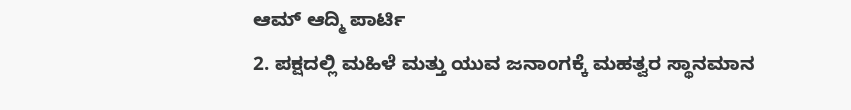ಆಮ್ ಆದ್ಮಿ ಪಾರ್ಟಿ
2. ಪಕ್ಷದಲ್ಲಿ ಮಹಿಳೆ ಮತ್ತು ಯುವ ಜನಾಂಗಕ್ಕೆ ಮಹತ್ವರ ಸ್ಥಾನಮಾನ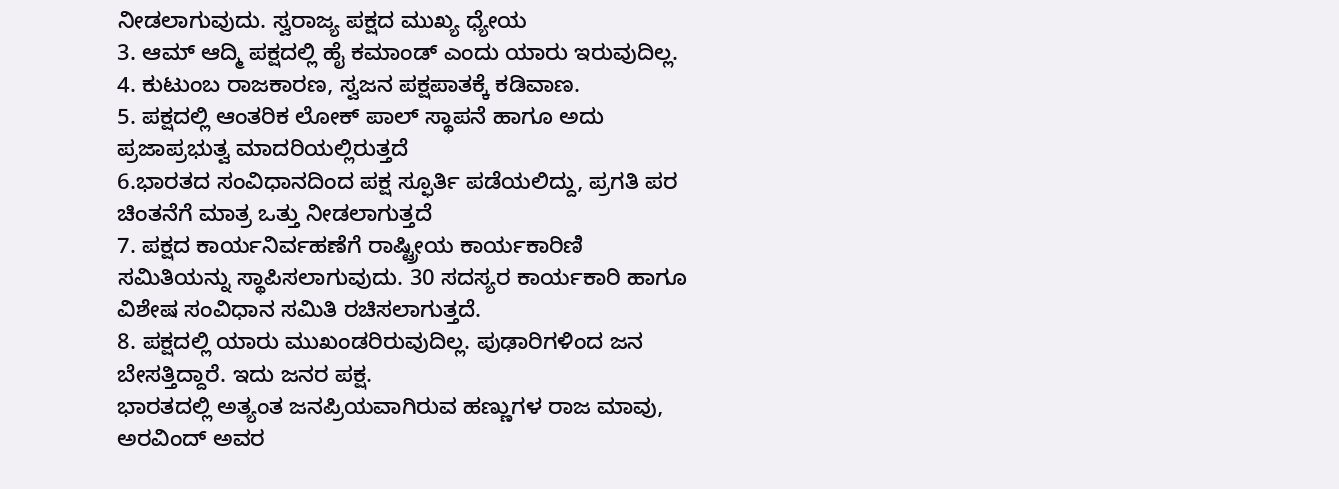ನೀಡಲಾಗುವುದು. ಸ್ವರಾಜ್ಯ ಪಕ್ಷದ ಮುಖ್ಯ ಧ್ಯೇಯ
3. ಆಮ್ ಆದ್ಮಿ ಪಕ್ಷದಲ್ಲಿ ಹೈ ಕಮಾಂಡ್ ಎಂದು ಯಾರು ಇರುವುದಿಲ್ಲ.
4. ಕುಟುಂಬ ರಾಜಕಾರಣ, ಸ್ವಜನ ಪಕ್ಷಪಾತಕ್ಕೆ ಕಡಿವಾಣ.
5. ಪಕ್ಷದಲ್ಲಿ ಆಂತರಿಕ ಲೋಕ್ ಪಾಲ್ ಸ್ಥಾಪನೆ ಹಾಗೂ ಅದು ಪ್ರಜಾಪ್ರಭುತ್ವ ಮಾದರಿಯಲ್ಲಿರುತ್ತದೆ
6.ಭಾರತದ ಸಂವಿಧಾನದಿಂದ ಪಕ್ಷ ಸ್ಫೂರ್ತಿ ಪಡೆಯಲಿದ್ದು, ಪ್ರಗತಿ ಪರ ಚಿಂತನೆಗೆ ಮಾತ್ರ ಒತ್ತು ನೀಡಲಾಗುತ್ತದೆ
7. ಪಕ್ಷದ ಕಾರ್ಯನಿರ್ವಹಣೆಗೆ ರಾಷ್ಟ್ರೀಯ ಕಾರ್ಯಕಾರಿಣಿ ಸಮಿತಿಯನ್ನು ಸ್ಥಾಪಿಸಲಾಗುವುದು. 30 ಸದಸ್ಯರ ಕಾರ್ಯಕಾರಿ ಹಾಗೂ ವಿಶೇಷ ಸಂವಿಧಾನ ಸಮಿತಿ ರಚಿಸಲಾಗುತ್ತದೆ.
8. ಪಕ್ಷದಲ್ಲಿ ಯಾರು ಮುಖಂಡರಿರುವುದಿಲ್ಲ. ಪುಢಾರಿಗಳಿಂದ ಜನ ಬೇಸತ್ತಿದ್ದಾರೆ. ಇದು ಜನರ ಪಕ್ಷ.
ಭಾರತದಲ್ಲಿ ಅತ್ಯಂತ ಜನಪ್ರಿಯವಾಗಿರುವ ಹಣ್ಣುಗಳ ರಾಜ ಮಾವು, ಅರವಿಂದ್ ಅವರ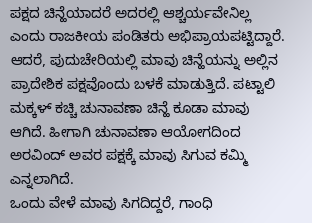ಪಕ್ಷದ ಚಿನ್ಹೆಯಾದರೆ ಅದರಲ್ಲಿ ಆಶ್ಚರ್ಯವೇನಿಲ್ಲ ಎಂದು ರಾಜಕೀಯ ಪಂಡಿತರು ಅಭಿಪ್ರಾಯಪಟ್ಟಿದ್ದಾರೆ.
ಆದರೆ, ಪುದುಚೇರಿಯಲ್ಲಿ ಮಾವು ಚಿನ್ಹೆಯನ್ನು ಅಲ್ಲಿನ ಪ್ರಾದೇಶಿಕ ಪಕ್ಷವೊಂದು ಬಳಕೆ ಮಾಡುತ್ತಿದೆ. ಪಟ್ಟಾಲಿ ಮಕ್ಕಳ್ ಕಚ್ಚಿ ಚುನಾವಣಾ ಚಿನ್ಹೆ ಕೂಡಾ ಮಾವು ಆಗಿದೆ. ಹೀಗಾಗಿ ಚುನಾವಣಾ ಆಯೋಗದಿಂದ ಅರವಿಂದ್ ಅವರ ಪಕ್ಷಕ್ಕೆ ಮಾವು ಸಿಗುವ ಕಮ್ಮಿ ಎನ್ನಲಾಗಿದೆ.
ಒಂದು ವೇಳೆ ಮಾವು ಸಿಗದಿದ್ದರೆ, ಗಾಂಧಿ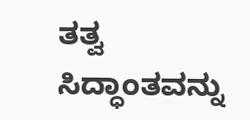ತತ್ವ ಸಿದ್ಧಾಂತವನ್ನು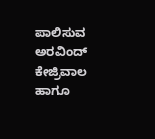ಪಾಲಿಸುವ ಅರವಿಂದ್ ಕೇಜ್ರಿವಾಲ ಹಾಗೂ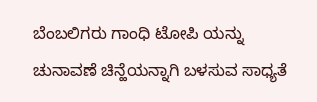ಬೆಂಬಲಿಗರು ಗಾಂಧಿ ಟೋಪಿ ಯನ್ನು ಚುನಾವಣೆ ಚಿನ್ಹೆಯನ್ನಾಗಿ ಬಳಸುವ ಸಾಧ್ಯತೆ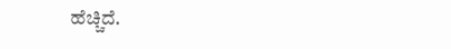ಹೆಚ್ಚಿದೆ.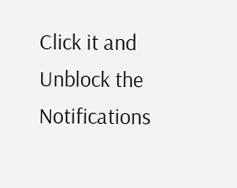Click it and Unblock the Notifications